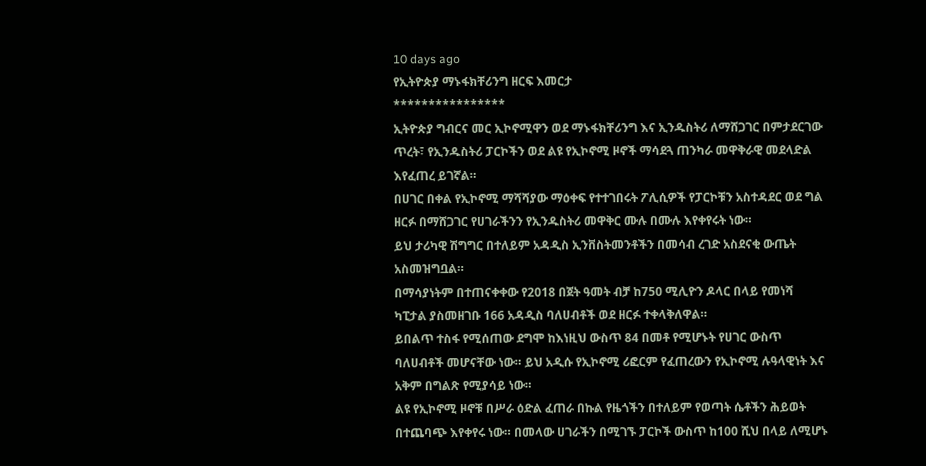10 days ago
የኢትዮጵያ ማኑፋክቸሪንግ ዘርፍ እመርታ
****************
ኢትዮጵያ ግብርና መር ኢኮኖሚዋን ወደ ማኑፋክቸሪንግ እና ኢንዱስትሪ ለማሸጋገር በምታደርገው ጥረት፣ የኢንዱስትሪ ፓርኮችን ወደ ልዩ የኢኮኖሚ ዞኖች ማሳደጓ ጠንካራ መዋቅራዊ መደላድል እየፈጠረ ይገኛል።
በሀገር በቀል የኢኮኖሚ ማሻሻያው ማዕቀፍ የተተገበሩት ፖሊሲዎች የፓርኮቹን አስተዳደር ወደ ግል ዘርፉ በማሸጋገር የሀገራችንን የኢንዱስትሪ መዋቅር ሙሉ በሙሉ እየቀየሩት ነው።
ይህ ታሪካዊ ሽግግር በተለይም አዳዲስ ኢንቨስትመንቶችን በመሳብ ረገድ አስደናቂ ውጤት አስመዝግቧል።
በማሳያነትም በተጠናቀቀው የ2018 በጀት ዓመት ብቻ ከ750 ሚሊዮን ዶላር በላይ የመነሻ ካፒታል ያስመዘገቡ 166 አዳዲስ ባለሀብቶች ወደ ዘርፉ ተቀላቅለዋል።
ይበልጥ ተስፋ የሚሰጠው ደግሞ ከእነዚህ ውስጥ 84 በመቶ የሚሆኑት የሀገር ውስጥ ባለሀብቶች መሆናቸው ነው። ይህ አዲሱ የኢኮኖሚ ሪፎርም የፈጠረውን የኢኮኖሚ ሉዓላዊነት እና አቅም በግልጽ የሚያሳይ ነው።
ልዩ የኢኮኖሚ ዞኖቹ በሥራ ዕድል ፈጠራ በኩል የዜጎችን በተለይም የወጣት ሴቶችን ሕይወት በተጨባጭ እየቀየሩ ነው። በመላው ሀገራችን በሚገኙ ፓርኮች ውስጥ ከ100 ሺህ በላይ ለሚሆኑ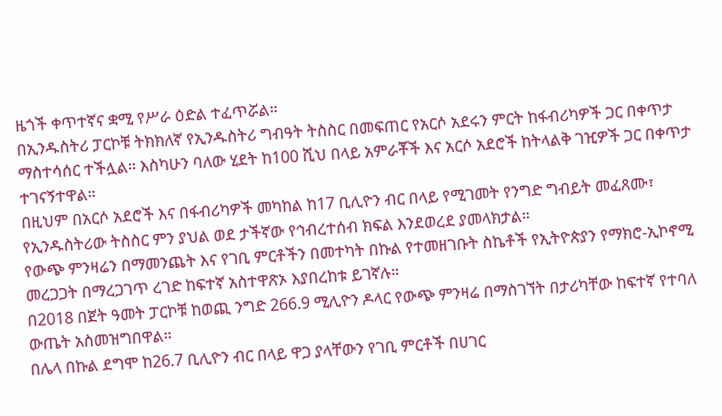ዜጎች ቀጥተኛና ቋሚ የሥራ ዕድል ተፈጥሯል።
በኢንዱስትሪ ፓርኮቹ ትክክለኛ የኢንዱስትሪ ግብዓት ትስስር በመፍጠር የአርሶ አደሩን ምርት ከፋብሪካዎች ጋር በቀጥታ ማስተሳሰር ተችሏል። እስካሁን ባለው ሂደት ከ100 ሺህ በላይ አምራቾች እና አርሶ አደሮች ከትላልቅ ገዢዎች ጋር በቀጥታ ተገናኝተዋል።
በዚህም በአርሶ አደሮች እና በፋብሪካዎች መካከል ከ17 ቢሊዮን ብር በላይ የሚገመት የንግድ ግብይት መፈጸሙ፣ የኢንዱስትሪው ትስስር ምን ያህል ወደ ታችኛው የኅብረተሰብ ክፍል እንደወረደ ያመላክታል።
የውጭ ምንዛሬን በማመንጨት እና የገቢ ምርቶችን በመተካት በኩል የተመዘገቡት ስኬቶች የኢትዮጵያን የማክሮ-ኢኮኖሚ መረጋጋት በማረጋገጥ ረገድ ከፍተኛ አስተዋጽኦ እያበረከቱ ይገኛሉ።
በ2018 በጀት ዓመት ፓርኮቹ ከወጪ ንግድ 266.9 ሚሊዮን ዶላር የውጭ ምንዛሬ በማስገኘት በታሪካቸው ከፍተኛ የተባለ ውጤት አስመዝግበዋል።
በሌላ በኩል ደግሞ ከ26.7 ቢሊዮን ብር በላይ ዋጋ ያላቸውን የገቢ ምርቶች በሀገር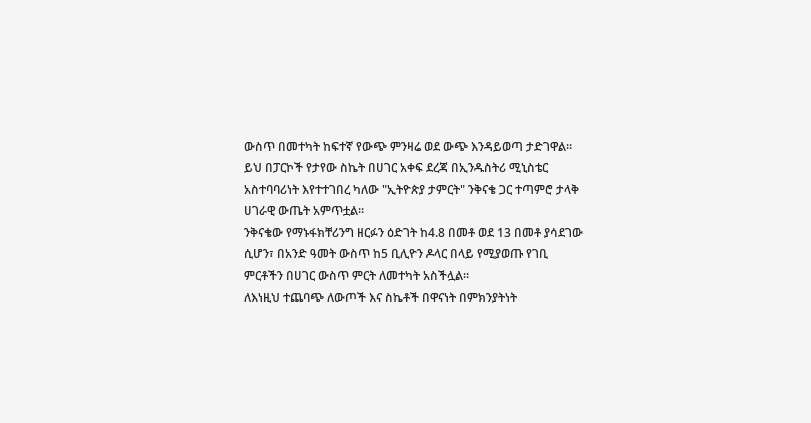ውስጥ በመተካት ከፍተኛ የውጭ ምንዛሬ ወደ ውጭ እንዳይወጣ ታድገዋል።
ይህ በፓርኮች የታየው ስኬት በሀገር አቀፍ ደረጃ በኢንዱስትሪ ሚኒስቴር አስተባባሪነት እየተተገበረ ካለው "ኢትዮጵያ ታምርት" ንቅናቄ ጋር ተጣምሮ ታላቅ ሀገራዊ ውጤት አምጥቷል።
ንቅናቄው የማኑፋክቸሪንግ ዘርፉን ዕድገት ከ4.8 በመቶ ወደ 13 በመቶ ያሳደገው ሲሆን፣ በአንድ ዓመት ውስጥ ከ5 ቢሊዮን ዶላር በላይ የሚያወጡ የገቢ ምርቶችን በሀገር ውስጥ ምርት ለመተካት አስችሏል።
ለእነዚህ ተጨባጭ ለውጦች እና ስኬቶች በዋናነት በምክንያትነት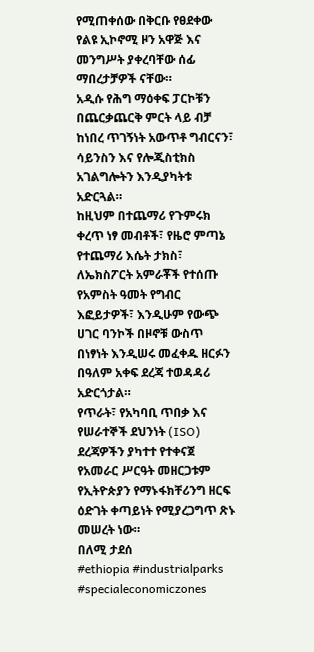የሚጠቀሰው በቅርቡ የፀደቀው የልዩ ኢኮኖሚ ዞን አዋጅ እና መንግሥት ያቀረባቸው ሰፊ ማበረታቻዎች ናቸው።
አዲሱ የሕግ ማዕቀፍ ፓርኮቹን በጨርቃጨርቅ ምርት ላይ ብቻ ከነበረ ጥገኝነት አውጥቶ ግብርናን፣ ሳይንስን እና የሎጂስቲክስ አገልግሎትን እንዲያካትቱ አድርጓል።
ከዚህም በተጨማሪ የጉምሩክ ቀረጥ ነፃ መብቶች፣ የዜሮ ምጣኔ የተጨማሪ እሴት ታክስ፣ ለኤክስፖርት አምራቾች የተሰጡ የአምስት ዓመት የግብር እፎይታዎች፣ እንዲሁም የውጭ ሀገር ባንኮች በዞኖቹ ውስጥ በነፃነት እንዲሠሩ መፈቀዱ ዘርፉን በዓለም አቀፍ ደረጃ ተወዳዳሪ አድርጎታል።
የጥራት፣ የአካባቢ ጥበቃ እና የሠራተኞች ደህንነት (ISO) ደረጃዎችን ያካተተ የተቀናጀ የአመራር ሥርዓት መዘርጋቱም የኢትዮጵያን የማኑፋክቸሪንግ ዘርፍ ዕድገት ቀጣይነት የሚያረጋግጥ ጽኑ መሠረት ነው።
በለሚ ታደሰ
#ethiopia #industrialparks #specialeconomiczones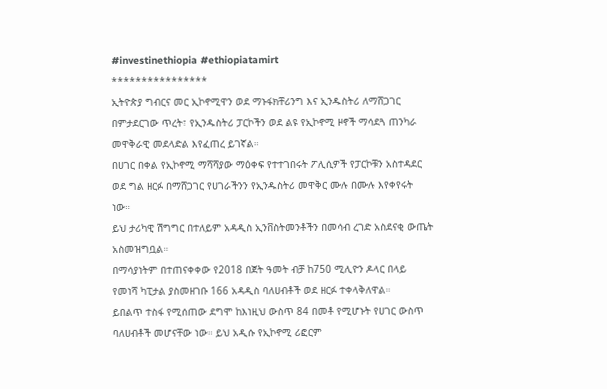#investinethiopia #ethiopiatamirt
****************
ኢትዮጵያ ግብርና መር ኢኮኖሚዋን ወደ ማኑፋክቸሪንግ እና ኢንዱስትሪ ለማሸጋገር በምታደርገው ጥረት፣ የኢንዱስትሪ ፓርኮችን ወደ ልዩ የኢኮኖሚ ዞኖች ማሳደጓ ጠንካራ መዋቅራዊ መደላድል እየፈጠረ ይገኛል።
በሀገር በቀል የኢኮኖሚ ማሻሻያው ማዕቀፍ የተተገበሩት ፖሊሲዎች የፓርኮቹን አስተዳደር ወደ ግል ዘርፉ በማሸጋገር የሀገራችንን የኢንዱስትሪ መዋቅር ሙሉ በሙሉ እየቀየሩት ነው።
ይህ ታሪካዊ ሽግግር በተለይም አዳዲስ ኢንቨስትመንቶችን በመሳብ ረገድ አስደናቂ ውጤት አስመዝግቧል።
በማሳያነትም በተጠናቀቀው የ2018 በጀት ዓመት ብቻ ከ750 ሚሊዮን ዶላር በላይ የመነሻ ካፒታል ያስመዘገቡ 166 አዳዲስ ባለሀብቶች ወደ ዘርፉ ተቀላቅለዋል።
ይበልጥ ተስፋ የሚሰጠው ደግሞ ከእነዚህ ውስጥ 84 በመቶ የሚሆኑት የሀገር ውስጥ ባለሀብቶች መሆናቸው ነው። ይህ አዲሱ የኢኮኖሚ ሪፎርም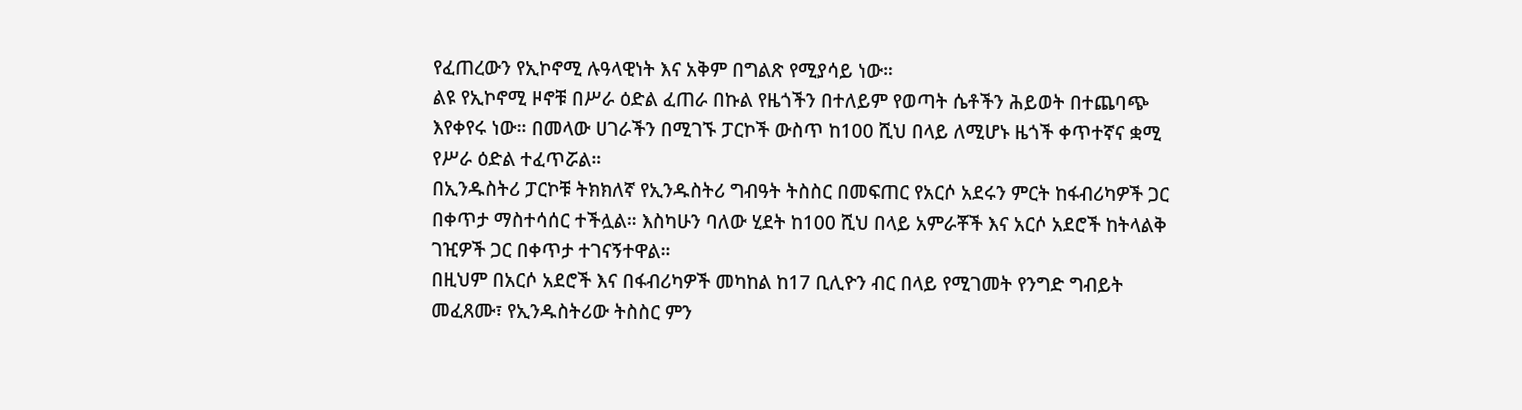የፈጠረውን የኢኮኖሚ ሉዓላዊነት እና አቅም በግልጽ የሚያሳይ ነው።
ልዩ የኢኮኖሚ ዞኖቹ በሥራ ዕድል ፈጠራ በኩል የዜጎችን በተለይም የወጣት ሴቶችን ሕይወት በተጨባጭ እየቀየሩ ነው። በመላው ሀገራችን በሚገኙ ፓርኮች ውስጥ ከ100 ሺህ በላይ ለሚሆኑ ዜጎች ቀጥተኛና ቋሚ የሥራ ዕድል ተፈጥሯል።
በኢንዱስትሪ ፓርኮቹ ትክክለኛ የኢንዱስትሪ ግብዓት ትስስር በመፍጠር የአርሶ አደሩን ምርት ከፋብሪካዎች ጋር በቀጥታ ማስተሳሰር ተችሏል። እስካሁን ባለው ሂደት ከ100 ሺህ በላይ አምራቾች እና አርሶ አደሮች ከትላልቅ ገዢዎች ጋር በቀጥታ ተገናኝተዋል።
በዚህም በአርሶ አደሮች እና በፋብሪካዎች መካከል ከ17 ቢሊዮን ብር በላይ የሚገመት የንግድ ግብይት መፈጸሙ፣ የኢንዱስትሪው ትስስር ምን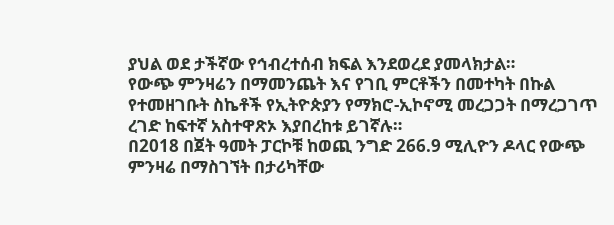ያህል ወደ ታችኛው የኅብረተሰብ ክፍል እንደወረደ ያመላክታል።
የውጭ ምንዛሬን በማመንጨት እና የገቢ ምርቶችን በመተካት በኩል የተመዘገቡት ስኬቶች የኢትዮጵያን የማክሮ-ኢኮኖሚ መረጋጋት በማረጋገጥ ረገድ ከፍተኛ አስተዋጽኦ እያበረከቱ ይገኛሉ።
በ2018 በጀት ዓመት ፓርኮቹ ከወጪ ንግድ 266.9 ሚሊዮን ዶላር የውጭ ምንዛሬ በማስገኘት በታሪካቸው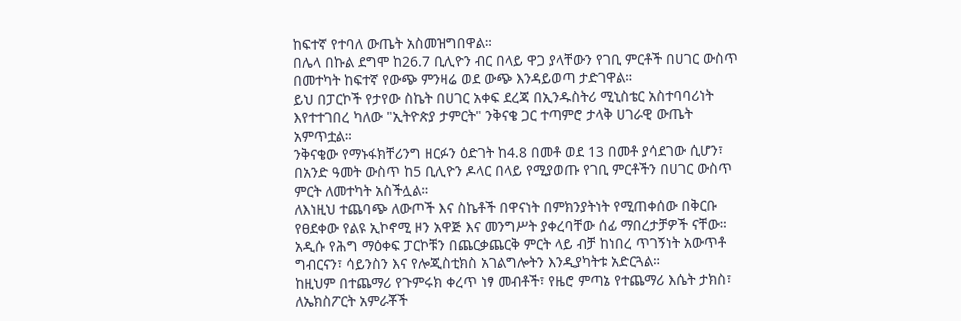ከፍተኛ የተባለ ውጤት አስመዝግበዋል።
በሌላ በኩል ደግሞ ከ26.7 ቢሊዮን ብር በላይ ዋጋ ያላቸውን የገቢ ምርቶች በሀገር ውስጥ በመተካት ከፍተኛ የውጭ ምንዛሬ ወደ ውጭ እንዳይወጣ ታድገዋል።
ይህ በፓርኮች የታየው ስኬት በሀገር አቀፍ ደረጃ በኢንዱስትሪ ሚኒስቴር አስተባባሪነት እየተተገበረ ካለው "ኢትዮጵያ ታምርት" ንቅናቄ ጋር ተጣምሮ ታላቅ ሀገራዊ ውጤት አምጥቷል።
ንቅናቄው የማኑፋክቸሪንግ ዘርፉን ዕድገት ከ4.8 በመቶ ወደ 13 በመቶ ያሳደገው ሲሆን፣ በአንድ ዓመት ውስጥ ከ5 ቢሊዮን ዶላር በላይ የሚያወጡ የገቢ ምርቶችን በሀገር ውስጥ ምርት ለመተካት አስችሏል።
ለእነዚህ ተጨባጭ ለውጦች እና ስኬቶች በዋናነት በምክንያትነት የሚጠቀሰው በቅርቡ የፀደቀው የልዩ ኢኮኖሚ ዞን አዋጅ እና መንግሥት ያቀረባቸው ሰፊ ማበረታቻዎች ናቸው።
አዲሱ የሕግ ማዕቀፍ ፓርኮቹን በጨርቃጨርቅ ምርት ላይ ብቻ ከነበረ ጥገኝነት አውጥቶ ግብርናን፣ ሳይንስን እና የሎጂስቲክስ አገልግሎትን እንዲያካትቱ አድርጓል።
ከዚህም በተጨማሪ የጉምሩክ ቀረጥ ነፃ መብቶች፣ የዜሮ ምጣኔ የተጨማሪ እሴት ታክስ፣ ለኤክስፖርት አምራቾች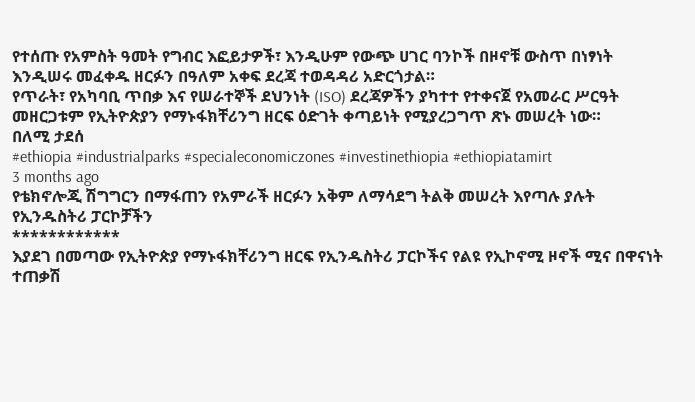የተሰጡ የአምስት ዓመት የግብር እፎይታዎች፣ እንዲሁም የውጭ ሀገር ባንኮች በዞኖቹ ውስጥ በነፃነት እንዲሠሩ መፈቀዱ ዘርፉን በዓለም አቀፍ ደረጃ ተወዳዳሪ አድርጎታል።
የጥራት፣ የአካባቢ ጥበቃ እና የሠራተኞች ደህንነት (ISO) ደረጃዎችን ያካተተ የተቀናጀ የአመራር ሥርዓት መዘርጋቱም የኢትዮጵያን የማኑፋክቸሪንግ ዘርፍ ዕድገት ቀጣይነት የሚያረጋግጥ ጽኑ መሠረት ነው።
በለሚ ታደሰ
#ethiopia #industrialparks #specialeconomiczones #investinethiopia #ethiopiatamirt
3 months ago
የቴክኖሎጂ ሽግግርን በማፋጠን የአምራች ዘርፉን አቅም ለማሳደግ ትልቅ መሠረት እየጣሉ ያሉት የኢንዱስትሪ ፓርኮቻችን
************
እያደገ በመጣው የኢትዮጵያ የማኑፋክቸሪንግ ዘርፍ የኢንዱስትሪ ፓርኮችና የልዩ የኢኮኖሚ ዞኖች ሚና በዋናነት ተጠቃሽ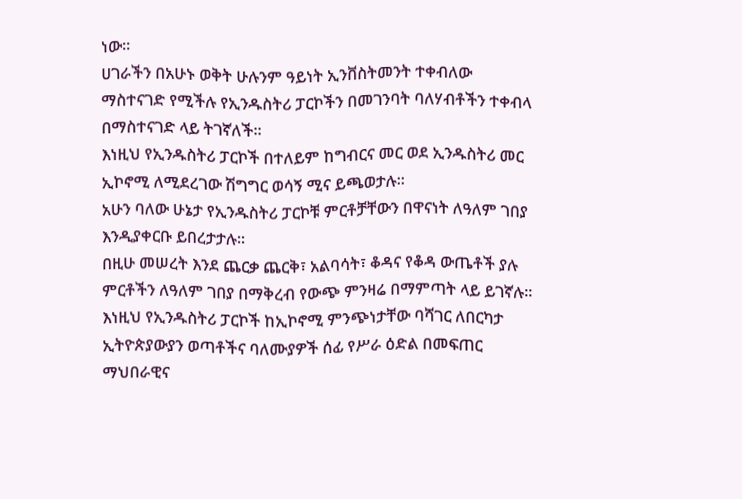ነው።
ሀገራችን በአሁኑ ወቅት ሁሉንም ዓይነት ኢንቨስትመንት ተቀብለው ማስተናገድ የሚችሉ የኢንዱስትሪ ፓርኮችን በመገንባት ባለሃብቶችን ተቀብላ በማስተናገድ ላይ ትገኛለች።
እነዚህ የኢንዱስትሪ ፓርኮች በተለይም ከግብርና መር ወደ ኢንዱስትሪ መር ኢኮኖሚ ለሚደረገው ሽግግር ወሳኝ ሚና ይጫወታሉ።
አሁን ባለው ሁኔታ የኢንዱስትሪ ፓርኮቹ ምርቶቻቸውን በዋናነት ለዓለም ገበያ እንዲያቀርቡ ይበረታታሉ።
በዚሁ መሠረት እንደ ጨርቃ ጨርቅ፣ አልባሳት፣ ቆዳና የቆዳ ውጤቶች ያሉ ምርቶችን ለዓለም ገበያ በማቅረብ የውጭ ምንዛሬ በማምጣት ላይ ይገኛሉ።
እነዚህ የኢንዱስትሪ ፓርኮች ከኢኮኖሚ ምንጭነታቸው ባሻገር ለበርካታ ኢትዮጵያውያን ወጣቶችና ባለሙያዎች ሰፊ የሥራ ዕድል በመፍጠር ማህበራዊና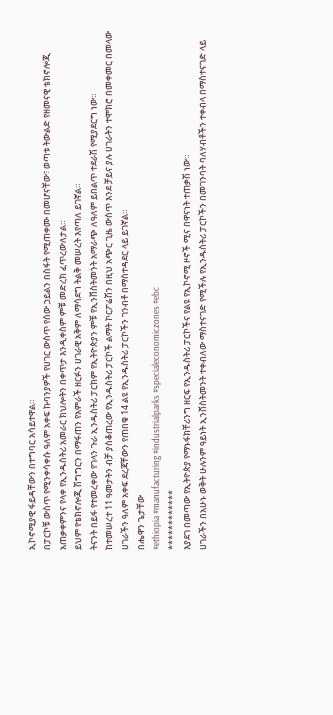ኢኮኖሚያዊ ፋይዳቸውን በተግባር አሳይተዋል።
በፓርኮቹ ውስጥ የሚንቀሳቀሱ ዓለም አቀፍ ኩባንያዎች የሀገር ውስጥ የሰው ኃይልን በስፋት የሚጠቀሙ በመሆናቸው፣ ወጣቱ ትውልድ የዘመናዊ ቴክኖሎጂ አጠቃቀምንና የላቀ የኢንዱስትሪ አመራር ክህሎትን በቀጥታ እንዲቀስም ምቹ መድረክ ፈጥረውለታል።
ይህም የቴክኖሎጂ ሽግግርን በማፋጠን የአምራች ዘርፉን ሀገራዊ አቅም ለማሳደግ ትልቅ መሠረት እየጣለ ይገኛል።
ትናንት በይፋ የተመረቀው የገላን ጉራ ኢንዱስትሪ ፓርክም የኢትዮጵያን ምቹ የኢንቨስትመንት አማራጭ ለዓለም ይበልጥ ተደራሽ የሚያደርግ ነው።
ከተመሠረተ 11 ዓመታትን ብቻ ያስቆጠረው የኢንዱስትሪ ፓርኮች ልማት ኮርፖሬሽን በዚህ አጭር ጊዜ ውስጥ እንደ ቻይና ያሉ ሀገራትን ተሞክሮ በመቀመር በመላው ሀገራችን ዓለም አቀፍ ደረጃቸውን የጠበቁ 14 ልዩ የኢንዱስትሪ ፓርኮችን ገንብቶ በማስተዳደር ላይ ይገኛል።
በሔዋን ጌታቸው
#ethiopia #manufacturing #industrialparks #specialeconomiczones #ebc
************
እያደገ በመጣው የኢትዮጵያ የማኑፋክቸሪንግ ዘርፍ የኢንዱስትሪ ፓርኮችና የልዩ የኢኮኖሚ ዞኖች ሚና በዋናነት ተጠቃሽ ነው።
ሀገራችን በአሁኑ ወቅት ሁሉንም ዓይነት ኢንቨስትመንት ተቀብለው ማስተናገድ የሚችሉ የኢንዱስትሪ ፓርኮችን በመገንባት ባለሃብቶችን ተቀብላ በማስተናገድ ላይ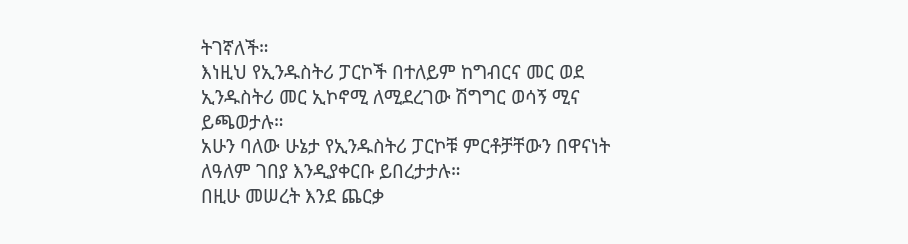ትገኛለች።
እነዚህ የኢንዱስትሪ ፓርኮች በተለይም ከግብርና መር ወደ ኢንዱስትሪ መር ኢኮኖሚ ለሚደረገው ሽግግር ወሳኝ ሚና ይጫወታሉ።
አሁን ባለው ሁኔታ የኢንዱስትሪ ፓርኮቹ ምርቶቻቸውን በዋናነት ለዓለም ገበያ እንዲያቀርቡ ይበረታታሉ።
በዚሁ መሠረት እንደ ጨርቃ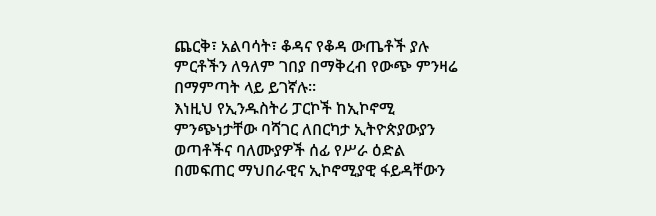ጨርቅ፣ አልባሳት፣ ቆዳና የቆዳ ውጤቶች ያሉ ምርቶችን ለዓለም ገበያ በማቅረብ የውጭ ምንዛሬ በማምጣት ላይ ይገኛሉ።
እነዚህ የኢንዱስትሪ ፓርኮች ከኢኮኖሚ ምንጭነታቸው ባሻገር ለበርካታ ኢትዮጵያውያን ወጣቶችና ባለሙያዎች ሰፊ የሥራ ዕድል በመፍጠር ማህበራዊና ኢኮኖሚያዊ ፋይዳቸውን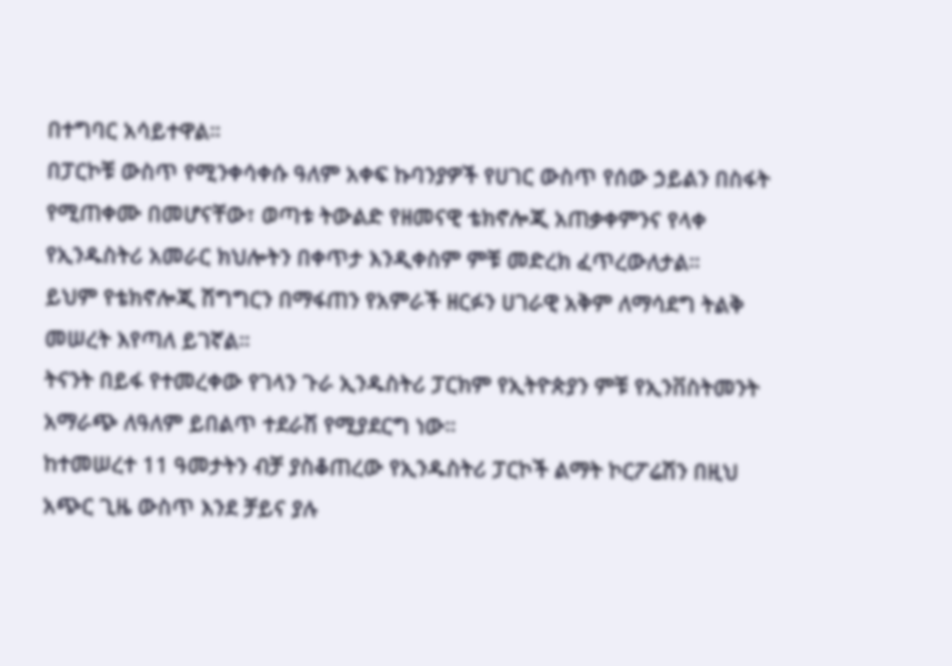በተግባር አሳይተዋል።
በፓርኮቹ ውስጥ የሚንቀሳቀሱ ዓለም አቀፍ ኩባንያዎች የሀገር ውስጥ የሰው ኃይልን በስፋት የሚጠቀሙ በመሆናቸው፣ ወጣቱ ትውልድ የዘመናዊ ቴክኖሎጂ አጠቃቀምንና የላቀ የኢንዱስትሪ አመራር ክህሎትን በቀጥታ እንዲቀስም ምቹ መድረክ ፈጥረውለታል።
ይህም የቴክኖሎጂ ሽግግርን በማፋጠን የአምራች ዘርፉን ሀገራዊ አቅም ለማሳደግ ትልቅ መሠረት እየጣለ ይገኛል።
ትናንት በይፋ የተመረቀው የገላን ጉራ ኢንዱስትሪ ፓርክም የኢትዮጵያን ምቹ የኢንቨስትመንት አማራጭ ለዓለም ይበልጥ ተደራሽ የሚያደርግ ነው።
ከተመሠረተ 11 ዓመታትን ብቻ ያስቆጠረው የኢንዱስትሪ ፓርኮች ልማት ኮርፖሬሽን በዚህ አጭር ጊዜ ውስጥ እንደ ቻይና ያሉ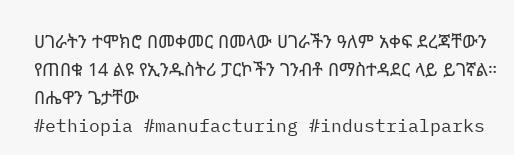ሀገራትን ተሞክሮ በመቀመር በመላው ሀገራችን ዓለም አቀፍ ደረጃቸውን የጠበቁ 14 ልዩ የኢንዱስትሪ ፓርኮችን ገንብቶ በማስተዳደር ላይ ይገኛል።
በሔዋን ጌታቸው
#ethiopia #manufacturing #industrialparks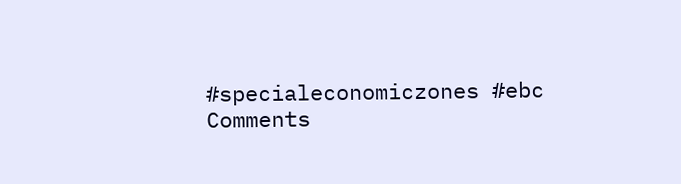#specialeconomiczones #ebc
Comments